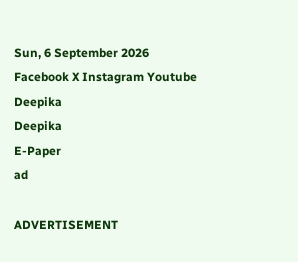Sun, 6 September 2026
Facebook X Instagram Youtube
Deepika
Deepika
E-Paper
ad

ADVERTISEMENT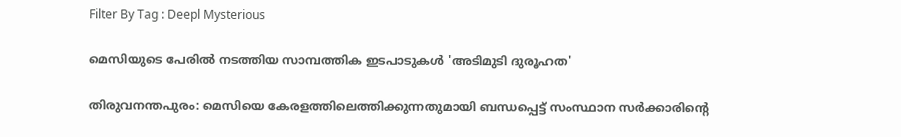Filter By Tag : Deepl Mysterious

മെസിയുടെ പേരില്‍ നടത്തിയ സാമ്പത്തിക ഇടപാടുകൾ‍ 'അടിമുടി ദുരൂഹത'

തിരുവനന്തപുരം: മെസിയെ കേരളത്തിലെത്തിക്കുന്നതുമായി ബന്ധപ്പെട്ട് സംസ്ഥാന സര്‍ക്കാരിന്‍റെ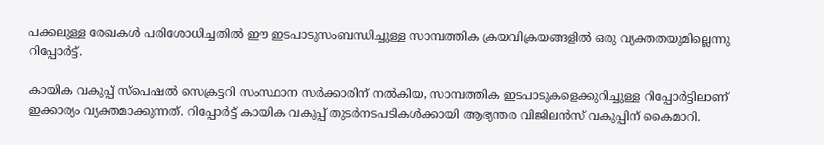പക്കലുള്ള രേഖകള്‍ പരിശോധിച്ചതില്‍ ഈ ഇടപാടുസംബന്ധിച്ചുള്ള സാമ്പത്തിക ക്രയവിക്രയങ്ങളില്‍ ഒരു വ്യക്തതയുമില്ലെന്നു റിപ്പോര്‍ട്ട്.

കായിക വകുപ്പ് സ്‌പെഷല്‍ സെക്രട്ടറി സംസ്ഥാന സര്‍ക്കാരിന് നല്‍കിയ, സാമ്പത്തിക ഇടപാടുകളെക്കുറിച്ചുള്ള റിപ്പോര്‍ട്ടിലാണ് ഇക്കാര്യം വ്യക്തമാക്കുന്നത്. റിപ്പോര്‍ട്ട് കായിക വകുപ്പ് തുടര്‍നടപടികള്‍ക്കായി ആഭ്യന്തര വിജിലന്‍സ് വകുപ്പിന് കൈമാറി.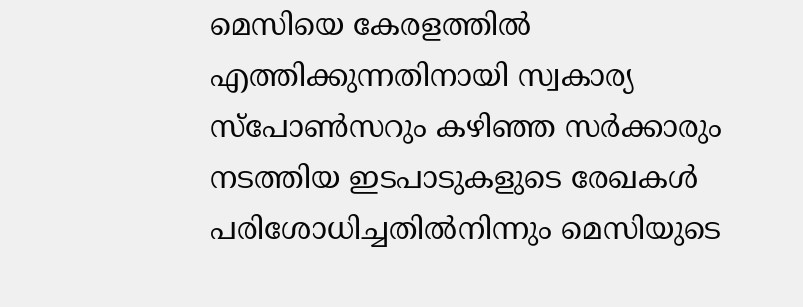മെസിയെ കേരളത്തില്‍ എത്തിക്കുന്നതിനായി സ്വകാര്യ സ്‌പോണ്‍സറും കഴിഞ്ഞ സര്‍ക്കാരും നടത്തിയ ഇടപാടുകളുടെ രേഖകള്‍ പരിശോധിച്ചതില്‍നിന്നും മെസിയുടെ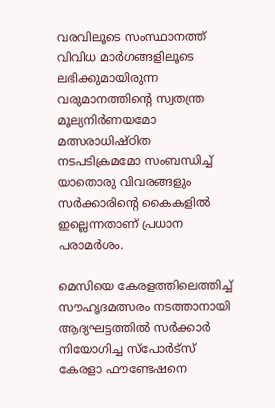വരവിലൂടെ സംസ്ഥാനത്ത് വിവിധ മാര്‍ഗങ്ങളിലൂടെ ലഭിക്കുമായിരുന്ന വരുമാനത്തിന്‍റെ സ്വതന്ത്ര മൂല്യനിര്‍ണയമോ മത്സരാധിഷ്ഠിത നടപടിക്രമമോ സംബന്ധിച്ച് യാതൊരു വിവരങ്ങളും സര്‍ക്കാരിന്‍റെ കൈകളില്‍ ഇല്ലെന്നതാണ് പ്രധാന പരാമര്‍ശം.

മെസിയെ കേരളത്തിലെത്തിച്ച് സൗഹൃദമത്സരം നടത്താനായി ആദ്യഘട്ടത്തില്‍ സര്‍ക്കാര്‍ നിയോഗിച്ച സ്‌പോര്‍ട്‌സ് കേരളാ ഫൗണ്ടേഷനെ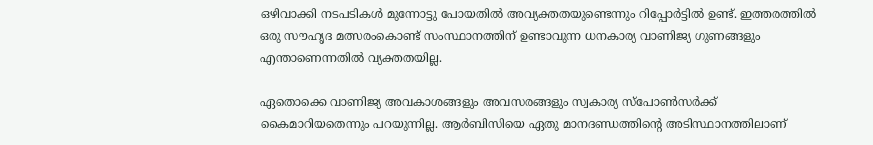ഒഴിവാക്കി നടപടികള്‍ മുന്നോട്ടു പോയതില്‍ അവ്യക്തതയുണ്ടെന്നും റിപ്പോര്‍ട്ടിൽ ഉണ്ട്. ഇത്തരത്തില്‍ ഒരു സൗഹൃദ മത്സരംകൊണ്ട് സംസ്ഥാനത്തിന് ഉണ്ടാവുന്ന ധനകാര്യ വാണിജ്യ ഗുണങ്ങളും എന്താണെന്നതില്‍ വ്യക്തതയില്ല.

ഏതൊക്കെ വാണിജ്യ അവകാശങ്ങളും അവസരങ്ങളും സ്വകാര്യ സ്‌പോണ്‍സര്‍ക്ക് കൈമാറിയതെന്നും പറയുന്നില്ല. ആര്‍ബിസിയെ ഏതു മാനദണ്ഡത്തിന്‍റെ അടിസ്ഥാനത്തിലാണ്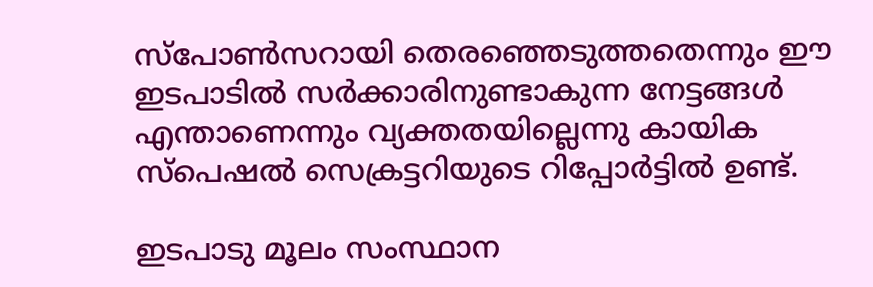സ്‌പോണ്‍സറായി തെരഞ്ഞെടുത്തതെന്നും ഈ ഇടപാടില്‍ സര്‍ക്കാരിനുണ്ടാകുന്ന നേട്ടങ്ങള്‍ എന്താണെന്നും വ്യക്തതയില്ലെന്നു കായിക സ്‌പെഷല്‍ സെക്രട്ടറിയുടെ റിപ്പോര്‍ട്ടില്‍ ഉണ്ട്.

ഇടപാടു മൂലം സംസ്ഥാന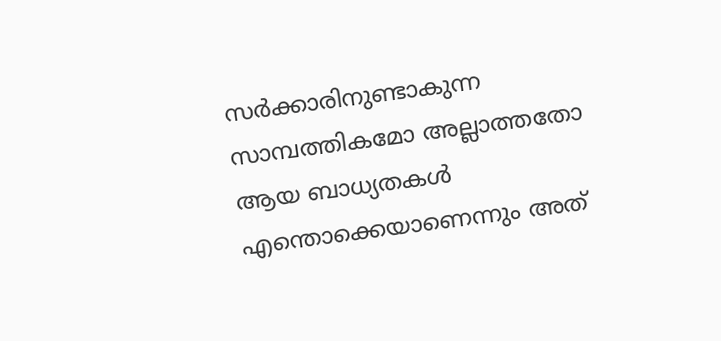സര്‍ക്കാരിനുണ്ടാകുന്ന സാമ്പത്തികമോ അല്ലാത്തതോ ആയ ബാധ്യതകള്‍ എന്തൊക്കെയാണെന്നും അത്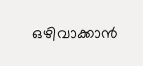ഒഴിവാക്കാന്‍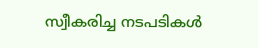സ്വീകരിച്ച നടപടികള്‍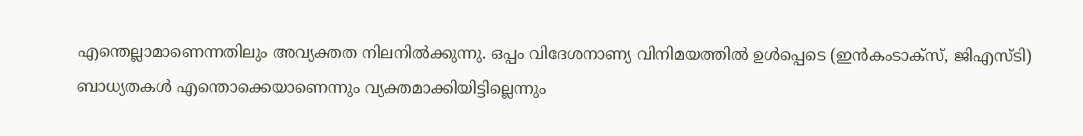എന്തെല്ലാമാണെന്നതിലും അവ്യക്തത നിലനില്‍ക്കുന്നു. ഒപ്പം വിദേശനാണ്യ വിനിമയത്തില്‍ ഉള്‍പ്പെടെ (ഇന്‍കംടാക്‌സ്, ജിഎസ്ടി) ബാധ്യതകള്‍ എന്തൊക്കെയാണെന്നും വ്യക്തമാക്കിയിട്ടില്ലെന്നും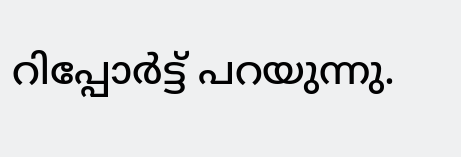റിപ്പോര്‍ട്ട് പറയുന്നു.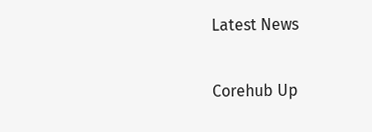Latest News

Corehub Up